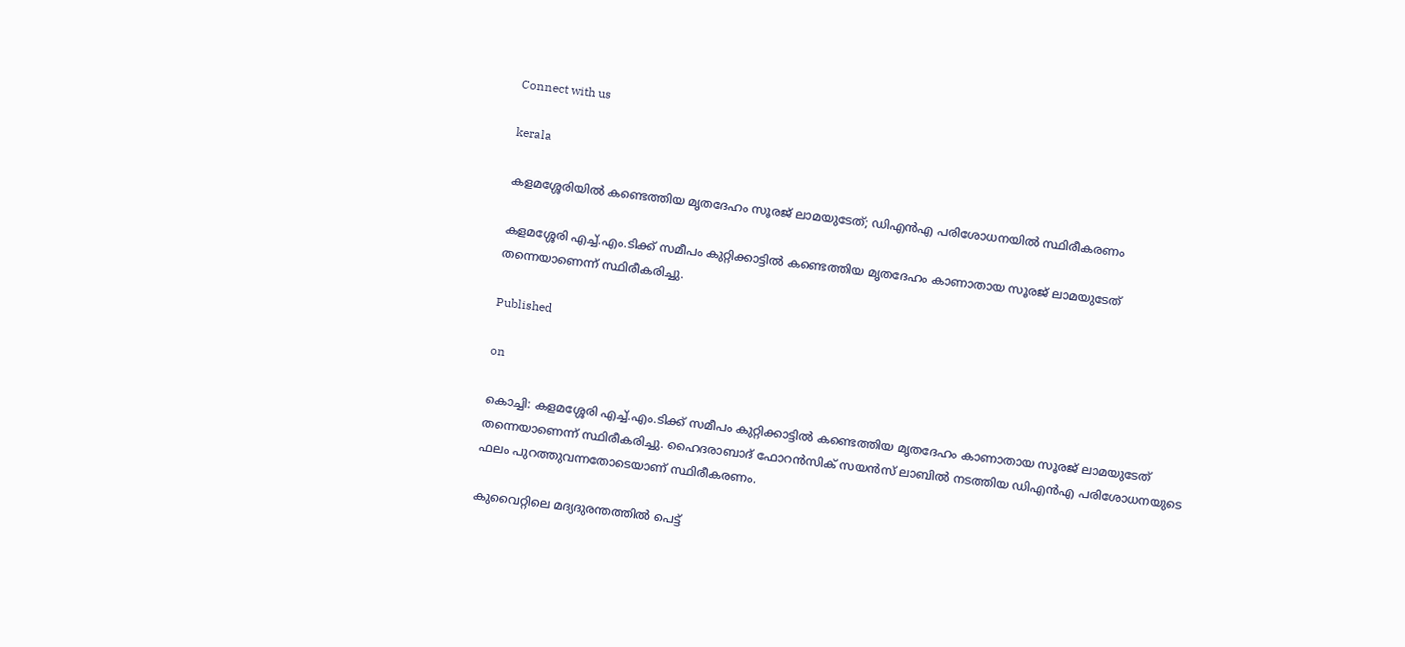Connect with us

kerala

കളമശ്ശേരിയില്‍ കണ്ടെത്തിയ മൃതദേഹം സൂരജ് ലാമയുടേത്; ഡിഎന്‍എ പരിശോധനയില്‍ സ്ഥിരീകരണം

കളമശ്ശേരി എച്ച്.എം.ടിക്ക് സമീപം കുറ്റിക്കാട്ടില്‍ കണ്ടെത്തിയ മൃതദേഹം കാണാതായ സൂരജ് ലാമയുടേത് തന്നെയാണെന്ന് സ്ഥിരീകരിച്ചു.

Published

on

കൊച്ചി: കളമശ്ശേരി എച്ച്.എം.ടിക്ക് സമീപം കുറ്റിക്കാട്ടില്‍ കണ്ടെത്തിയ മൃതദേഹം കാണാതായ സൂരജ് ലാമയുടേത് തന്നെയാണെന്ന് സ്ഥിരീകരിച്ചു. ഹൈദരാബാദ് ഫോറന്‍സിക് സയന്‍സ് ലാബില്‍ നടത്തിയ ഡിഎന്‍എ പരിശോധനയുടെ ഫലം പുറത്തുവന്നതോടെയാണ് സ്ഥിരീകരണം.

കുവൈറ്റിലെ മദ്യദുരന്തത്തില്‍ പെട്ട്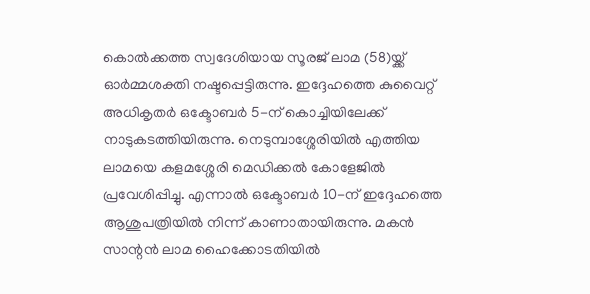കൊല്‍ക്കത്ത സ്വദേശിയായ സൂരജ് ലാമ (58)യ്ക്ക് ഓര്‍മ്മശക്തി നഷ്ടപ്പെട്ടിരുന്നു. ഇദ്ദേഹത്തെ കുവൈറ്റ് അധികൃതര്‍ ഒക്ടോബര്‍ 5-ന് കൊച്ചിയിലേക്ക് നാടുകടത്തിയിരുന്നു. നെടുമ്പാശ്ശേരിയില്‍ എത്തിയ ലാമയെ കളമശ്ശേരി മെഡിക്കല്‍ കോളേജില്‍ പ്രവേശിപ്പിച്ചു. എന്നാല്‍ ഒക്ടോബര്‍ 10-ന് ഇദ്ദേഹത്തെ ആശുപത്രിയില്‍ നിന്ന് കാണാതായിരുന്നു. മകന്‍ സാന്റന്‍ ലാമ ഹൈക്കോടതിയില്‍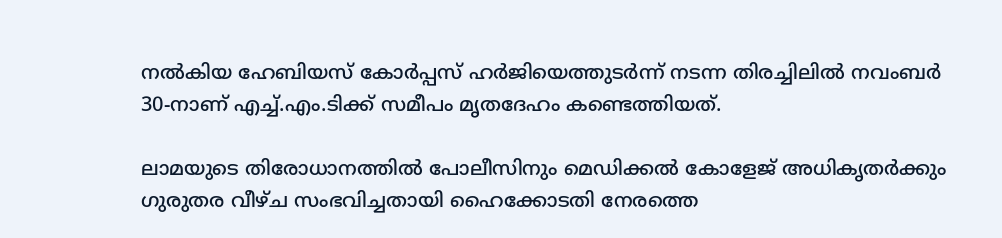നല്‍കിയ ഹേബിയസ് കോര്‍പ്പസ് ഹര്‍ജിയെത്തുടര്‍ന്ന് നടന്ന തിരച്ചിലില്‍ നവംബര്‍ 30-നാണ് എച്ച്.എം.ടിക്ക് സമീപം മൃതദേഹം കണ്ടെത്തിയത്.

ലാമയുടെ തിരോധാനത്തില്‍ പോലീസിനും മെഡിക്കല്‍ കോളേജ് അധികൃതര്‍ക്കും ഗുരുതര വീഴ്ച സംഭവിച്ചതായി ഹൈക്കോടതി നേരത്തെ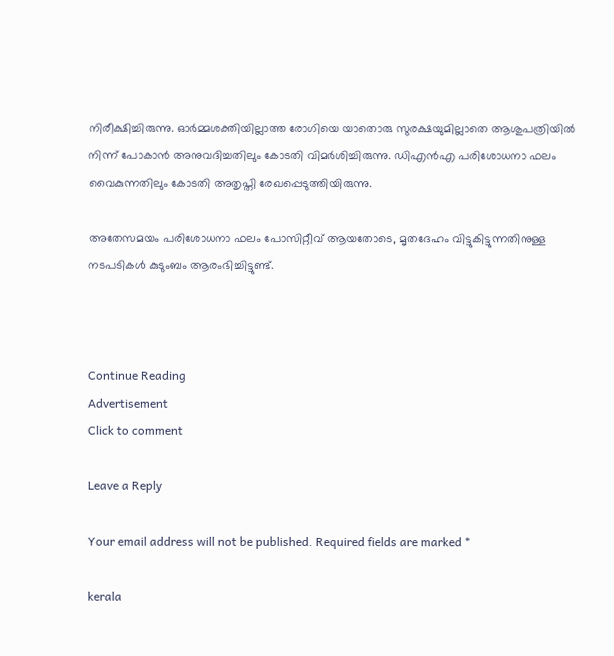നിരീക്ഷിച്ചിരുന്നു. ഓര്‍മ്മശക്തിയില്ലാത്ത രോഗിയെ യാതൊരു സുരക്ഷയുമില്ലാതെ ആശുപത്രിയില്‍ നിന്ന് പോകാന്‍ അനുവദിച്ചതിലും കോടതി വിമര്‍ശിച്ചിരുന്നു. ഡിഎന്‍എ പരിശോധനാ ഫലം വൈകുന്നതിലും കോടതി അതൃപ്തി രേഖപ്പെടുത്തിയിരുന്നു.

അതേസമയം പരിശോധനാ ഫലം പോസിറ്റീവ് ആയതോടെ, മൃതദേഹം വിട്ടുകിട്ടുന്നതിനുള്ള നടപടികള്‍ കുടുംബം ആരംഭിച്ചിട്ടുണ്ട്.



Continue Reading
Advertisement
Click to comment

Leave a Reply

Your email address will not be published. Required fields are marked *

kerala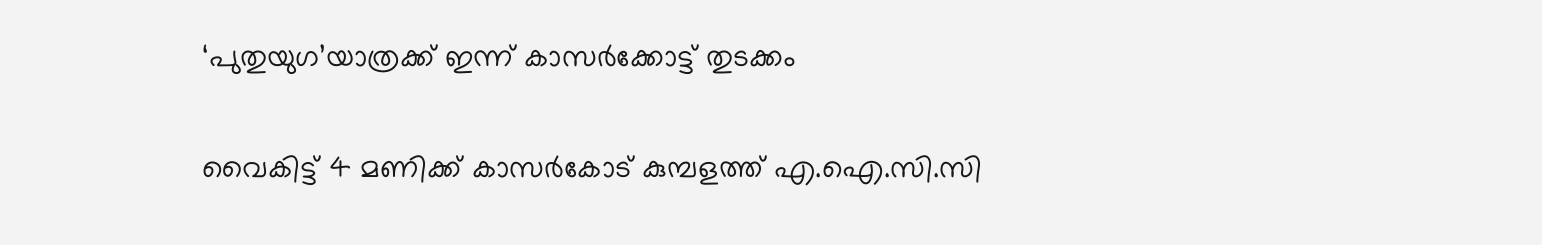‘പുതുയുഗ’യാത്രക്ക് ഇന്ന് കാസര്‍ക്കോട്ട് തുടക്കം

വൈകിട്ട് 4 മണിക്ക് കാസര്‍കോട് കുമ്പളത്ത് എ.ഐ.സി.സി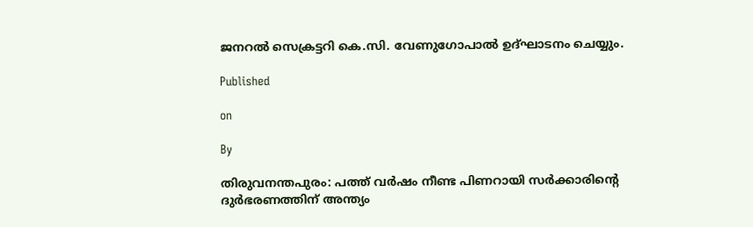ജനറല്‍ സെക്രട്ടറി കെ.സി. വേണുഗോപാല്‍ ഉദ്ഘാടനം ചെയ്യും.

Published

on

By

തിരുവനന്തപുരം: പത്ത് വര്‍ഷം നീണ്ട പിണറായി സര്‍ക്കാരിന്റെ ദുര്‍ഭരണത്തിന് അന്ത്യം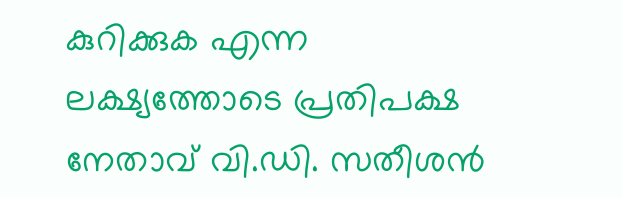കുറിക്കുക എന്ന ലക്ഷ്യത്തോടെ പ്രതിപക്ഷ നേതാവ് വി.ഡി. സതീശന്‍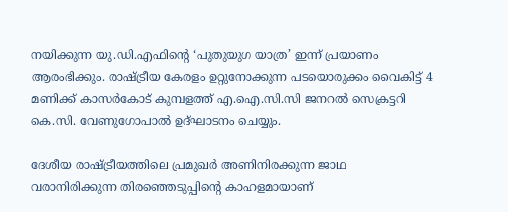നയിക്കുന്ന യു.ഡി.എഫിന്റെ ‘പുതുയുഗ യാത്ര’ ഇന്ന് പ്രയാണം ആരംഭിക്കും. രാഷ്ട്രീയ കേരളം ഉറ്റുനോക്കുന്ന പടയൊരുക്കം വൈകിട്ട് 4 മണിക്ക് കാസര്‍കോട് കുമ്പളത്ത് എ.ഐ.സി.സി ജനറല്‍ സെക്രട്ടറി കെ.സി. വേണുഗോപാല്‍ ഉദ്ഘാടനം ചെയ്യും.

ദേശീയ രാഷ്ട്രീയത്തിലെ പ്രമുഖര്‍ അണിനിരക്കുന്ന ജാഥ വരാനിരിക്കുന്ന തിരഞ്ഞെടുപ്പിന്റെ കാഹളമായാണ്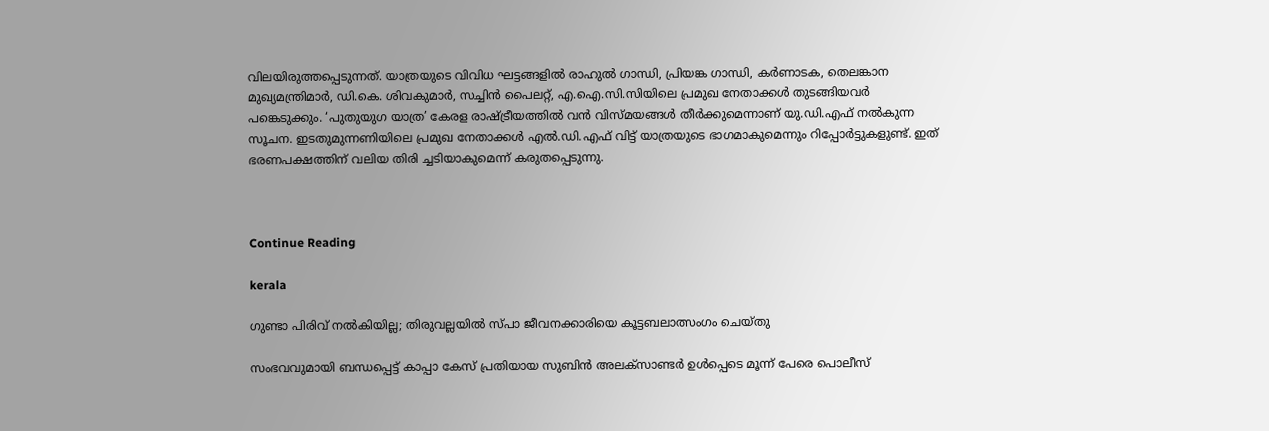വിലയിരുത്തപ്പെടുന്നത്. യാത്രയുടെ വിവിധ ഘട്ടങ്ങളില്‍ രാഹുല്‍ ഗാന്ധി, പ്രിയങ്ക ഗാന്ധി, കര്‍ണാടക, തെലങ്കാന മുഖ്യമന്ത്രിമാര്‍, ഡി.കെ. ശിവകുമാര്‍, സച്ചിന്‍ പൈലറ്റ്, എ.ഐ.സി.സിയിലെ പ്രമുഖ നേതാക്കള്‍ തുടങ്ങിയവര്‍ പങ്കെടുക്കും. ‘പുതുയുഗ യാത്ര’ കേരള രാഷ്ട്രീയത്തില്‍ വന്‍ വിസ്മയങ്ങള്‍ തീര്‍ക്കുമെന്നാണ് യു.ഡി.എഫ് നല്‍കുന്ന സൂചന. ഇടതുമുന്നണിയിലെ പ്രമുഖ നേതാക്കള്‍ എല്‍.ഡി.എഫ് വിട്ട് യാത്രയുടെ ഭാഗമാകുമെന്നും റിപ്പോര്‍ട്ടുകളുണ്ട്. ഇത് ഭരണപക്ഷത്തിന് വലിയ തിരി ച്ചടിയാകുമെന്ന് കരുതപ്പെടുന്നു.



Continue Reading

kerala

ഗുണ്ടാ പിരിവ് നല്‍കിയില്ല; തിരുവല്ലയില്‍ സ്പാ ജീവനക്കാരിയെ കൂട്ടബലാത്സംഗം ചെയ്തു

സംഭവവുമായി ബന്ധപ്പെട്ട് കാപ്പാ കേസ് പ്രതിയായ സുബിന്‍ അലക്‌സാണ്ടര്‍ ഉള്‍പ്പെടെ മൂന്ന് പേരെ പൊലീസ്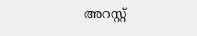അറസ്റ്റ്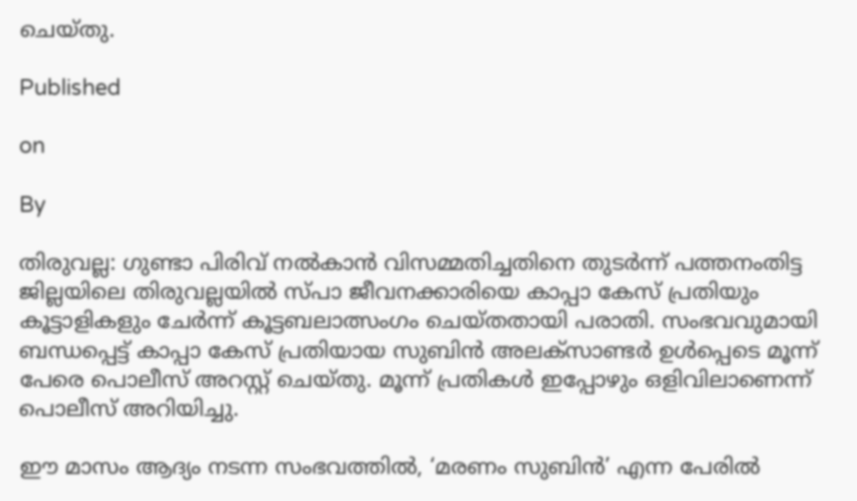ചെയ്തു.

Published

on

By

തിരുവല്ല: ഗുണ്ടാ പിരിവ് നല്‍കാന്‍ വിസമ്മതിച്ചതിനെ തുടര്‍ന്ന് പത്തനംതിട്ട ജില്ലയിലെ തിരുവല്ലയില്‍ സ്പാ ജീവനക്കാരിയെ കാപ്പാ കേസ് പ്രതിയും കൂട്ടാളികളും ചേര്‍ന്ന് കൂട്ടബലാത്സംഗം ചെയ്തതായി പരാതി. സംഭവവുമായി ബന്ധപ്പെട്ട് കാപ്പാ കേസ് പ്രതിയായ സുബിന്‍ അലക്‌സാണ്ടര്‍ ഉള്‍പ്പെടെ മൂന്ന് പേരെ പൊലീസ് അറസ്റ്റ് ചെയ്തു. മൂന്ന് പ്രതികള്‍ ഇപ്പോഴും ഒളിവിലാണെന്ന് പൊലീസ് അറിയിച്ചു.

ഈ മാസം ആദ്യം നടന്ന സംഭവത്തില്‍, ‘മരണം സുബിന്‍’ എന്ന പേരില്‍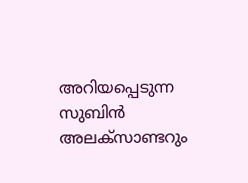അറിയപ്പെടുന്ന സുബിന്‍ അലക്‌സാണ്ടറും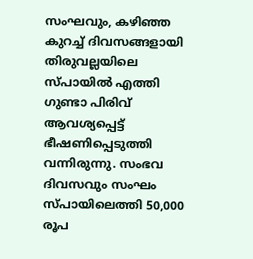സംഘവും, കഴിഞ്ഞ കുറച്ച് ദിവസങ്ങളായി തിരുവല്ലയിലെ സ്പായില്‍ എത്തി ഗുണ്ടാ പിരിവ് ആവശ്യപ്പെട്ട് ഭീഷണിപ്പെടുത്തി വന്നിരുന്നു. സംഭവ ദിവസവും സംഘം സ്പായിലെത്തി 50,000 രൂപ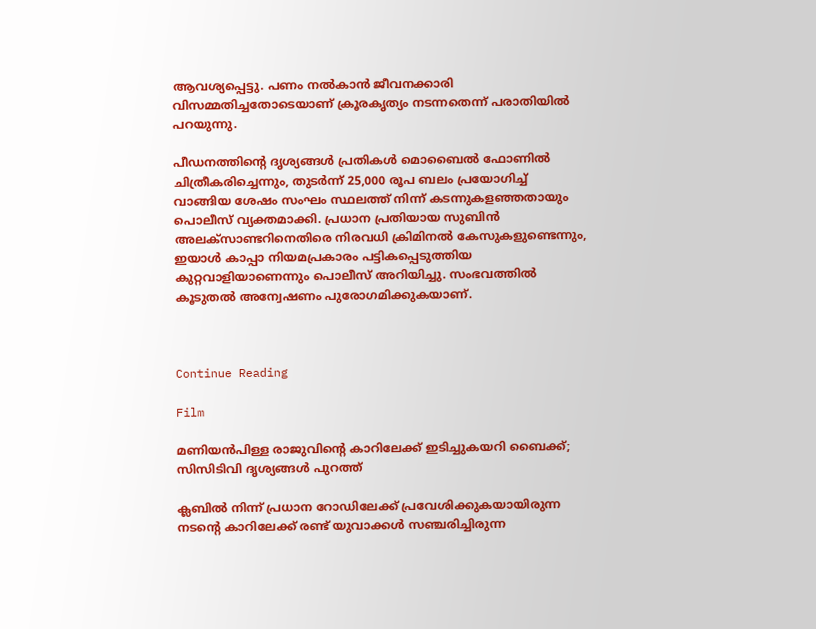ആവശ്യപ്പെട്ടു. പണം നല്‍കാന്‍ ജീവനക്കാരി വിസമ്മതിച്ചതോടെയാണ് ക്രൂരകൃത്യം നടന്നതെന്ന് പരാതിയില്‍ പറയുന്നു.

പീഡനത്തിന്റെ ദൃശ്യങ്ങള്‍ പ്രതികള്‍ മൊബൈല്‍ ഫോണില്‍ ചിത്രീകരിച്ചെന്നും, തുടര്‍ന്ന് 25,000 രൂപ ബലം പ്രയോഗിച്ച് വാങ്ങിയ ശേഷം സംഘം സ്ഥലത്ത് നിന്ന് കടന്നുകളഞ്ഞതായും പൊലീസ് വ്യക്തമാക്കി. പ്രധാന പ്രതിയായ സുബിന്‍ അലക്‌സാണ്ടറിനെതിരെ നിരവധി ക്രിമിനല്‍ കേസുകളുണ്ടെന്നും, ഇയാള്‍ കാപ്പാ നിയമപ്രകാരം പട്ടികപ്പെടുത്തിയ കുറ്റവാളിയാണെന്നും പൊലീസ് അറിയിച്ചു. സംഭവത്തില്‍ കൂടുതല്‍ അന്വേഷണം പുരോഗമിക്കുകയാണ്.



Continue Reading

Film

മണിയന്‍പിള്ള രാജുവിന്റെ കാറിലേക്ക് ഇടിച്ചുകയറി ബൈക്ക്; സിസിടിവി ദൃശ്യങ്ങള്‍ പുറത്ത്

ക്ലബില്‍ നിന്ന് പ്രധാന റോഡിലേക്ക് പ്രവേശിക്കുകയായിരുന്ന നടന്റെ കാറിലേക്ക് രണ്ട് യുവാക്കള്‍ സഞ്ചരിച്ചിരുന്ന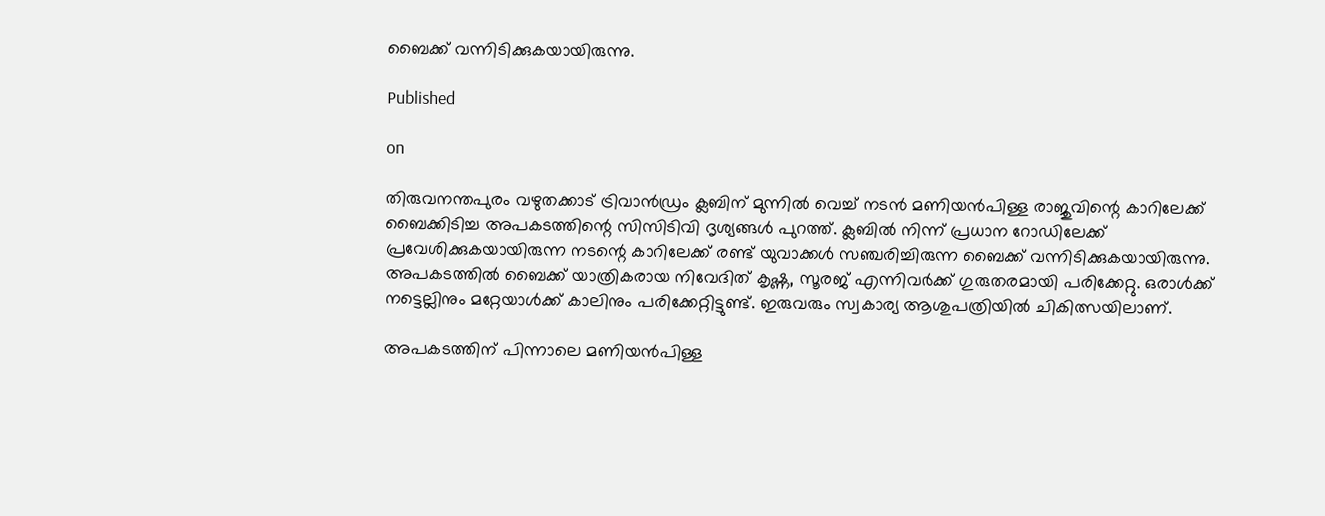ബൈക്ക് വന്നിടിക്കുകയായിരുന്നു.

Published

on

തിരുവനന്തപുരം വഴുതക്കാട് ട്രിവാന്‍ഡ്രം ക്ലബിന് മുന്നില്‍ വെച്ച് നടന്‍ മണിയന്‍പിള്ള രാജുവിന്റെ കാറിലേക്ക് ബൈക്കിടിച്ച അപകടത്തിന്റെ സിസിടിവി ദൃശ്യങ്ങള്‍ പുറത്ത്. ക്ലബില്‍ നിന്ന് പ്രധാന റോഡിലേക്ക് പ്രവേശിക്കുകയായിരുന്ന നടന്റെ കാറിലേക്ക് രണ്ട് യുവാക്കള്‍ സഞ്ചരിച്ചിരുന്ന ബൈക്ക് വന്നിടിക്കുകയായിരുന്നു. അപകടത്തില്‍ ബൈക്ക് യാത്രികരായ നിവേദിത് കൃഷ്ണ, സൂരജ് എന്നിവര്‍ക്ക് ഗുരുതരമായി പരിക്കേറ്റു. ഒരാള്‍ക്ക് നട്ടെല്ലിനും മറ്റേയാള്‍ക്ക് കാലിനും പരിക്കേറ്റിട്ടുണ്ട്. ഇരുവരും സ്വകാര്യ ആശുപത്രിയില്‍ ചികിത്സയിലാണ്.

അപകടത്തിന് പിന്നാലെ മണിയന്‍പിള്ള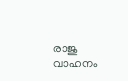രാജു വാഹനം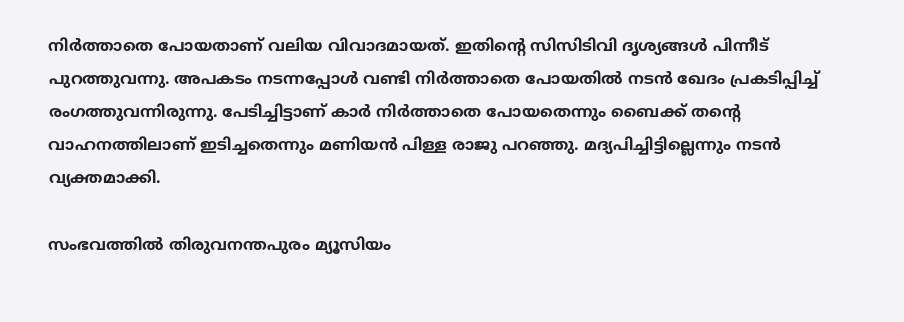നിര്‍ത്താതെ പോയതാണ് വലിയ വിവാദമായത്. ഇതിന്റെ സിസിടിവി ദൃശ്യങ്ങള്‍ പിന്നീട് പുറത്തുവന്നു. അപകടം നടന്നപ്പോള്‍ വണ്ടി നിര്‍ത്താതെ പോയതില്‍ നടന്‍ ഖേദം പ്രകടിപ്പിച്ച് രംഗത്തുവന്നിരുന്നു. പേടിച്ചിട്ടാണ് കാര്‍ നിര്‍ത്താതെ പോയതെന്നും ബൈക്ക് തന്റെ വാഹനത്തിലാണ് ഇടിച്ചതെന്നും മണിയന്‍ പിള്ള രാജു പറഞ്ഞു. മദ്യപിച്ചിട്ടില്ലെന്നും നടന്‍ വ്യക്തമാക്കി.

സംഭവത്തില്‍ തിരുവനന്തപുരം മ്യൂസിയം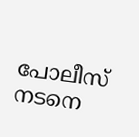പോലീസ് നടനെ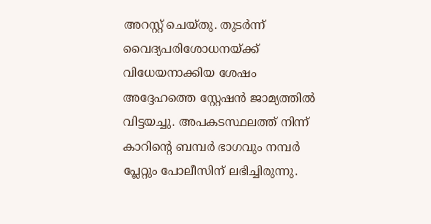അറസ്റ്റ് ചെയ്തു. തുടര്‍ന്ന് വൈദ്യപരിശോധനയ്ക്ക് വിധേയനാക്കിയ ശേഷം അദ്ദേഹത്തെ സ്റ്റേഷന്‍ ജാമ്യത്തില്‍ വിട്ടയച്ചു. അപകടസ്ഥലത്ത് നിന്ന് കാറിന്റെ ബമ്പര്‍ ഭാഗവും നമ്പര്‍ പ്ലേറ്റും പോലീസിന് ലഭിച്ചിരുന്നു.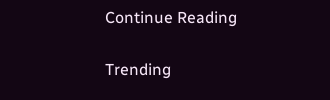Continue Reading

Trending